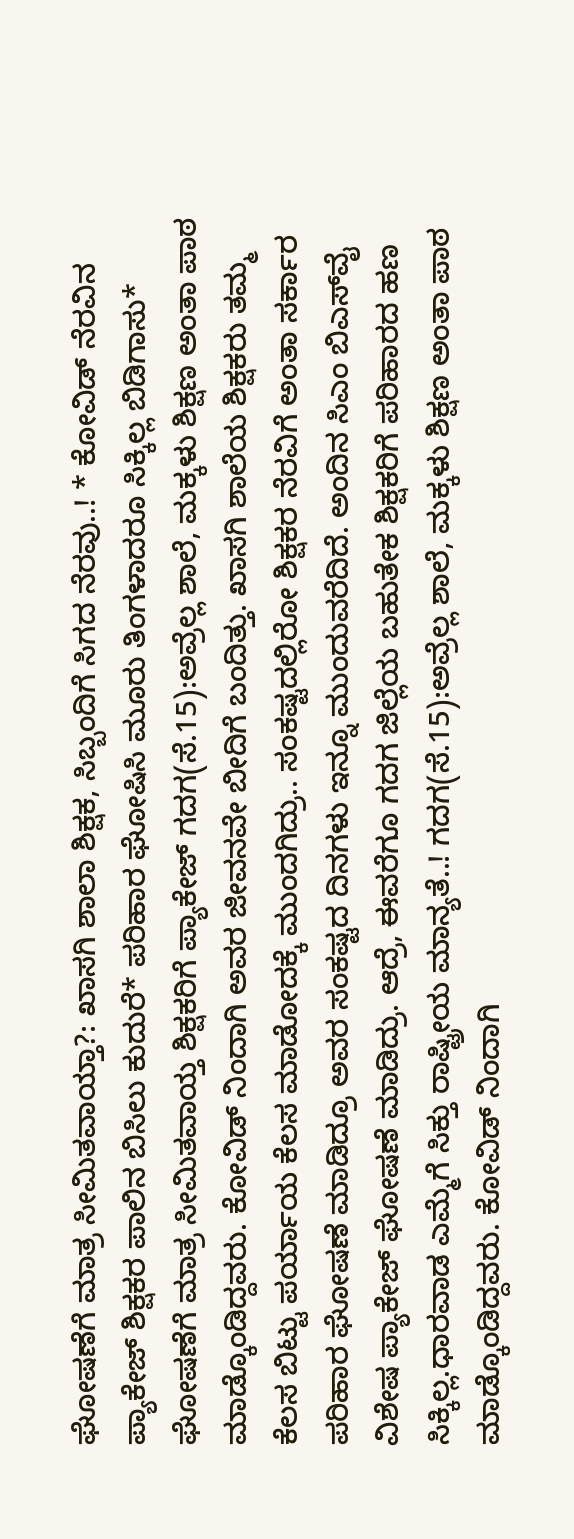ಘೋಷಣೆಗೆ ಮಾತ್ರ ಸೀಮಿತವಾಯ್ತಾ?: ಖಾಸಗಿ ಶಾಲಾ ಶಿಕ್ಷಕ, ಸಿಬ್ಬಂದಿಗೆ ಸಿಗದ ನೆರವು..! * ಕೋವಿಡ್ ನೆರವಿನ ಪ್ಯಾಕೇಜ್ ಶಿಕ್ಷಕರ ಪಾಲಿನ ಬಿಸಿಲು ಕುದುರೆ* ಪರಿಹಾರ ಘೋಷಿಸಿ ಮೂರು ತಿಂಗಳಾದರೂ ಸಿಕ್ಕಿಲ್ಲ ಬಿಡಿಗಾಸು* ಘೋಷಣೆಗೆ ಮಾತ್ರ ಸೀಮಿತವಾಯ್ತ ಶಿಕ್ಷಕರಿಗೆ ಪ್ಯಾಕೇಜ್ ಗದಗ(ಸೆ.15):ಅವ್ರೆಲ್ಲ ಶಾಲೆ, ಮಕ್ಕಳು ಶಿಕ್ಷಣ ಅಂತಾ ಪಾಠ ಮಾಡ್ಕೊಂಡಿದ್ದವರು. ಕೋವಿಡ್ ನಿಂದಾಗಿ ಅವರ ಜೀವನವೇ ಬೀದಿಗೆ ಬಂದಿತ್ತು. ಖಾಸಗಿ ಶಾಲೆಯ ಶಿಕ್ಷಕರು ತಮ್ಮ ಕೆಲಸ ಬಿಟ್ಟು ಪರ್ಯಾಯ ಕೆಲಸ ಮಾಡೋದಕ್ಕೆ ಮುಂದಗಿದ್ರು.. ಸಂಕಷ್ಟದಲ್ಲಿರೋ ಶಿಕ್ಷಕರ ನೆರವಿಗೆ ಅಂತಾ ಸರ್ಕಾರ ಪರಿಹಾರ ಘೋಷಣೆ ಮಾಡಿದ್ರೂ ಅವರ ಸಂಕಷ್ಟದ ದಿನಗಳು ಇನ್ನೂ ಮುಂದುವರೆದಿದೆ. ಅಂದಿನ ಸಿಎಂ ಬಿಎಸ್‌ವೈ ವಿಶೇಷ ಪ್ಯಾಕೇಜ್ ಘೋಷಣೆ ಮಾಡಿದ್ರು. ಆದ್ರೆ, ಈವರೆಗೂ ಗದಗ ಜಿಲ್ಲೆಯ ಬಹುತೇಕ ಶಿಕ್ಷಕರಿಗೆ ಪರಿಹಾರದ ಹಣ ಸಿಕ್ಕಿಲ್ಲ.ಧಾರವಾಡ ಎಮ್ಮೆಗೆ ಸಿಕ್ತು ರಾಷ್ಟ್ರೀಯ ಮಾನ್ಯತೆ..! ಗದಗ(ಸೆ.15):ಅವ್ರೆಲ್ಲ ಶಾಲೆ, ಮಕ್ಕಳು ಶಿಕ್ಷಣ ಅಂತಾ ಪಾಠ ಮಾಡ್ಕೊಂಡಿದ್ದವರು. ಕೋವಿಡ್ ನಿಂದಾಗಿ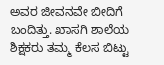ಅವರ ಜೀವನವೇ ಬೀದಿಗೆ ಬಂದಿತ್ತು. ಖಾಸಗಿ ಶಾಲೆಯ ಶಿಕ್ಷಕರು ತಮ್ಮ ಕೆಲಸ ಬಿಟ್ಟು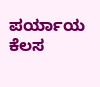ಪರ್ಯಾಯ ಕೆಲಸ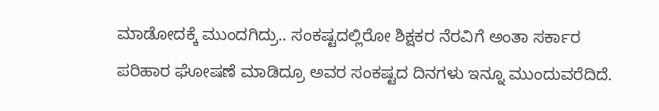ಮಾಡೋದಕ್ಕೆ ಮುಂದಗಿದ್ರು.. ಸಂಕಷ್ಟದಲ್ಲಿರೋ ಶಿಕ್ಷಕರ ನೆರವಿಗೆ ಅಂತಾ ಸರ್ಕಾರ ಪರಿಹಾರ ಘೋಷಣೆ ಮಾಡಿದ್ರೂ ಅವರ ಸಂಕಷ್ಟದ ದಿನಗಳು ಇನ್ನೂ ಮುಂದುವರೆದಿದೆ.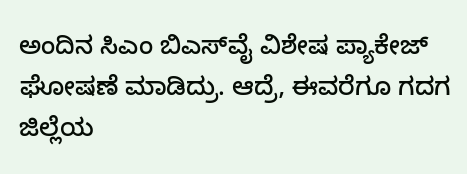ಅಂದಿನ ಸಿಎಂ ಬಿಎಸ್‌ವೈ ವಿಶೇಷ ಪ್ಯಾಕೇಜ್ ಘೋಷಣೆ ಮಾಡಿದ್ರು. ಆದ್ರೆ, ಈವರೆಗೂ ಗದಗ ಜಿಲ್ಲೆಯ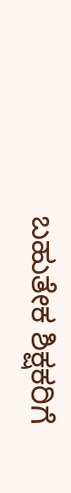ಬಹುತೇಕ ಶಿಕ್ಷಕರಿಗೆ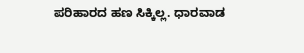ಪರಿಹಾರದ ಹಣ ಸಿಕ್ಕಿಲ್ಲ. ಧಾರವಾಡ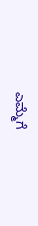ಎಮ್ಮೆಗೆ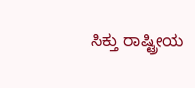ಸಿಕ್ತು ರಾಷ್ಟ್ರೀಯ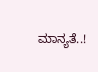ಮಾನ್ಯತೆ..!